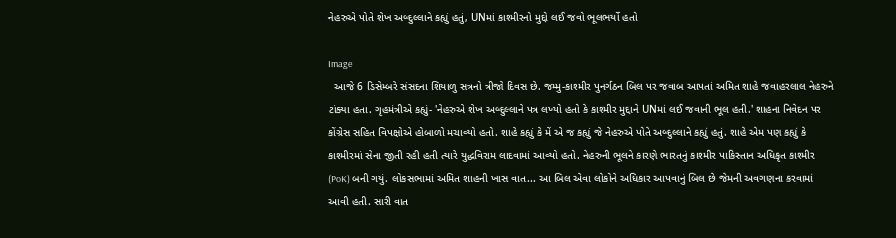નેહરુએ પોતે શેખ અબ્દુલ્લાને કહ્યું હતું, UNમાં કાશ્મીરનો મુદ્દો લઈ જવો ભૂલભર્યો હતો

Image
  આજે 6 ડિસેમ્બરે સંસદના શિયાળુ સત્રનો ત્રીજો દિવસ છે. જમ્મુ-કાશ્મીર પુનર્ગઠન બિલ પર જવાબ આપતાં અમિત શાહે જવાહરલાલ નેહરુને ટાંક્યા હતા. ગૃહમંત્રીએ કહ્યું- 'નેહરુએ શેખ અબ્દુલ્લાને પત્ર લખ્યો હતો કે કાશ્મીર મુદ્દાને UNમાં લઈ જવાની ભૂલ હતી.' શાહના નિવેદન પર કોંગ્રેસ સહિત વિપક્ષોએ હોબાળો મચાવ્યો હતો. શાહે કહ્યું કે મેં એ જ કહ્યું જે નેહરુએ પોતે અબ્દુલ્લાને કહ્યું હતું. શાહે એમ પણ કહ્યું કે કાશ્મીરમાં સેના જીતી રહી હતી ત્યારે યુદ્ધવિરામ લાદવામાં આવ્યો હતો. નેહરુની ભૂલને કારણે ભારતનું કાશ્મીર પાકિસ્તાન અધિકૃત કાશ્મીર (PoK) બની ગયું. લોકસભામાં અમિત શાહની ખાસ વાત... આ બિલ એવા લોકોને અધિકાર આપવાનું બિલ છે જેમની અવગણના કરવામાં આવી હતી. સારી વાત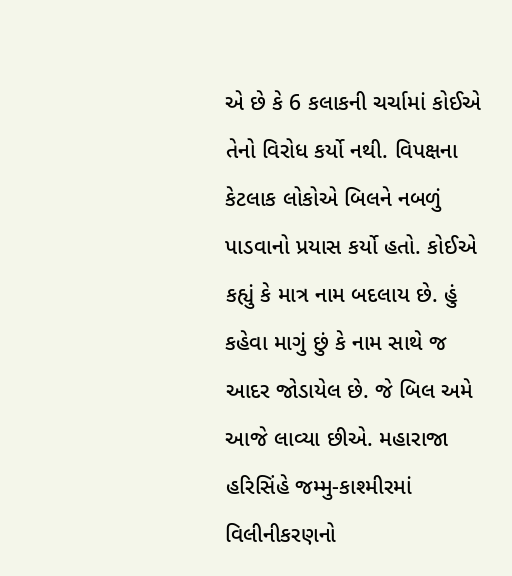એ છે કે 6 કલાકની ચર્ચામાં કોઈએ તેનો વિરોધ કર્યો નથી. વિપક્ષના કેટલાક લોકોએ બિલને નબળું પાડવાનો પ્રયાસ કર્યો હતો. કોઈએ કહ્યું કે માત્ર નામ બદલાય છે. હું કહેવા માગું છું કે નામ સાથે જ આદર જોડાયેલ છે. જે બિલ અમે આજે લાવ્યા છીએ. મહારાજા હરિસિંહે જમ્મુ-કાશ્મીરમાં વિલીનીકરણનો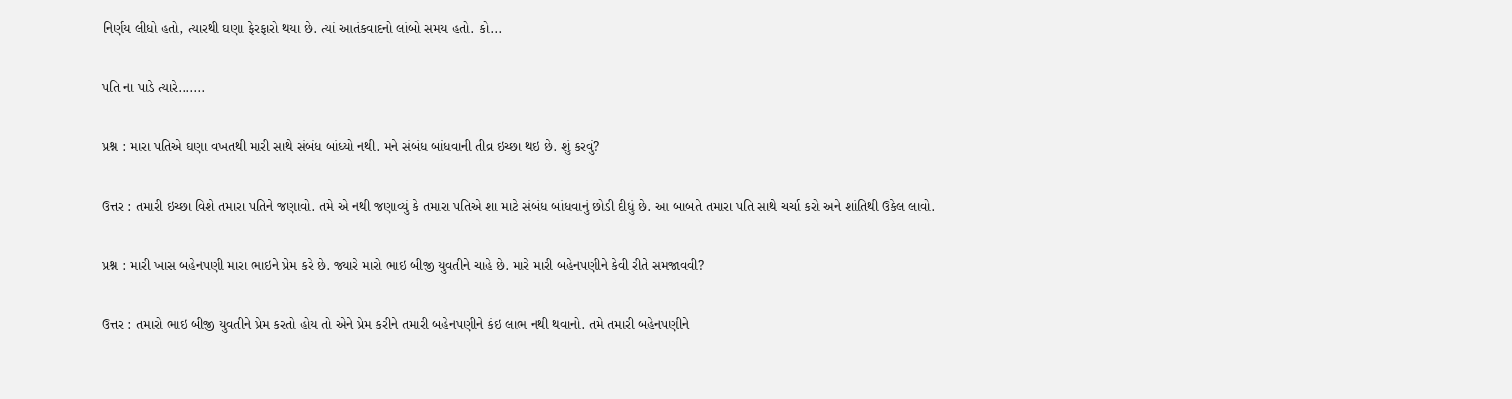નિર્ણય લીધો હતો, ત્યારથી ઘણા ફેરફારો થયા છે. ત્યાં આતંકવાદનો લાંબો સમય હતો. કો...

પતિ ના પાડે ત્યારે.......

પ્રશ્ન : મારા પતિએ ઘણા વખતથી મારી સાથે સંબંધ બાંધ્યો નથી. મને સંબંધ બાંધવાની તીવ્ર ઇચ્છા થઇ છે. શું કરવું?

ઉત્તર : તમારી ઇચ્છા વિશે તમારા પતિને જણાવો. તમે એ નથી જણાવ્યું કે તમારા પતિએ શા માટે સંબંધ બાંધવાનું છોડી દીધું છે. આ બાબતે તમારા પતિ સાથે ચર્ચા કરો અને શાંતિથી ઉકેલ લાવો.

પ્રશ્ન : મારી ખાસ બહેનપણી મારા ભાઇને પ્રેમ કરે છે. જ્યારે મારો ભાઇ બીજી યુવતીને ચાહે છે. મારે મારી બહેનપણીને કેવી રીતે સમજાવવી?

ઉત્તર : તમારો ભાઇ બીજી યુવતીને પ્રેમ કરતો હોય તો એને પ્રેમ કરીને તમારી બહેનપણીને કંઇ લાભ નથી થવાનો. તમે તમારી બહેનપણીને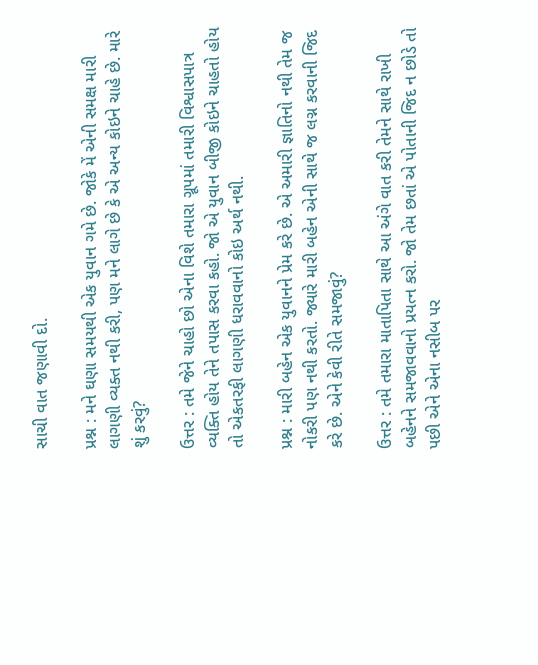સાચી વાત જણાવી દો.

પ્રશ્ન : મને ઘણા સમયથી એક યુવાન ગમે છે. જોકે મેં એની સમક્ષ મારી લાગણી વ્યક્ત નથી કરી, પણ મને લાગે છે કે એ અન્ય કોઇને ચાહે છે. મારે શું કરવું?

ઉત્તર : તમે જેને ચાહો છો એના વિશે તમારા ગ્રૂપમાં તમારી વિશ્વાસપાત્ર વ્યક્તિ હોય તેને તપાસ કરવા કહો. જો એ યુવાન બીજી કોઇને ચાહતો હોય તો એકતરફી લાગણી ધરાવવાનો કોઇ અર્થ નથી.

પ્રશ્ન : મારી બહેન એક યુવાનને પ્રેમ કરે છે. એ અમારી જ્ઞાતિનો નથી તેમ જ નોકરી પણ નથી કરતો. જ્યારે મારી બહેન એની સાથે જ લગ્ન કરવાની જિદ કરે છે. એને કેવી રીતે સમજાવું?

ઉત્તર : તમે તમારા માતાપિતા સાથે આ અંગે વાત કરી તેમને સાથે રાખી બહેનને સમજાવવાનો પ્રયત્ન કરો. જો તેમ છતાં એ પોતાની જિદ ન છોડે તો પછી એને એના નસીબ પર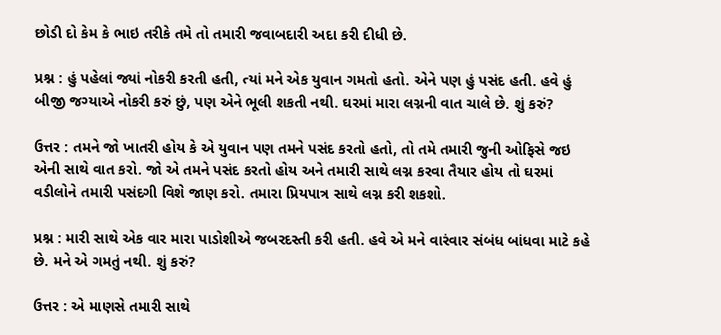છોડી દો કેમ કે ભાઇ તરીકે તમે તો તમારી જવાબદારી અદા કરી દીધી છે.

પ્રશ્ન : હું પહેલાં જ્યાં નોકરી કરતી હતી, ત્યાં મને એક યુવાન ગમતો હતો. એને પણ હું પસંદ હતી. હવે હું બીજી જગ્યાએ નોકરી કરું છું, પણ એને ભૂલી શકતી નથી. ઘરમાં મારા લગ્નની વાત ચાલે છે. શું કરું?

ઉત્તર : તમને જો ખાતરી હોય કે એ યુવાન પણ તમને પસંદ કરતો હતો, તો તમે તમારી જુની ઓફિસે જઇ એની સાથે વાત કરો. જો એ તમને પસંદ કરતો હોય અને તમારી સાથે લગ્ન કરવા તૈયાર હોય તો ઘરમાં વડીલોને તમારી પસંદગી વિશે જાણ કરો. તમારા પ્રિયપાત્ર સાથે લગ્ન કરી શકશો.

પ્રશ્ન : મારી સાથે એક વાર મારા પાડોશીએ જબરદસ્તી કરી હતી. હવે એ મને વારંવાર સંબંધ બાંધવા માટે કહે છે. મને એ ગમતું નથી. શું કરું?

ઉત્તર : એ માણસે તમારી સાથે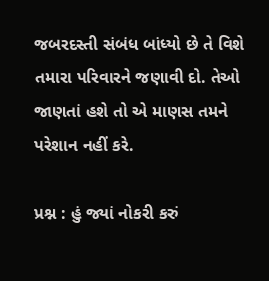જબરદસ્તી સંબંધ બાંધ્યો છે તે વિશે તમારા પરિવારને જણાવી દો. તેઓ જાણતાં હશે તો એ માણસ તમને પરેશાન નહીં કરે.

પ્રશ્ન : હું જ્યાં નોકરી કરું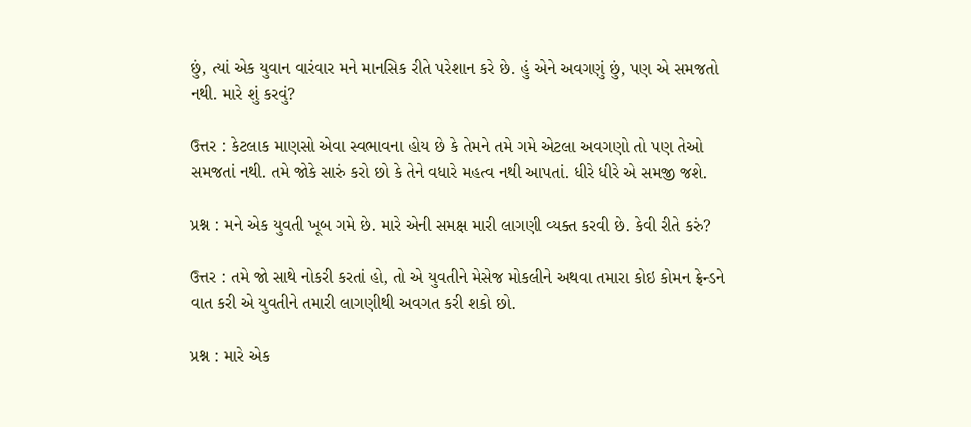છું, ત્યાં એક યુવાન વારંવાર મને માનસિક રીતે પરેશાન કરે છે. હું એને અવગણું છું, પણ એ સમજતો નથી. મારે શું કરવું?

ઉત્તર : કેટલાક માણસો એવા સ્વભાવના હોય છે કે તેમને તમે ગમે એટલા અવગણો તો પણ તેઓ સમજતાં નથી. તમે જોકે સારું કરો છો કે તેને વધારે મહત્વ નથી આપતાં. ધીરે ધીરે એ સમજી જશે.

પ્રશ્ન : મને એક યુવતી ખૂબ ગમે છે. મારે એની સમક્ષ મારી લાગણી વ્યક્ત કરવી છે. કેવી રીતે કરું?

ઉત્તર : તમે જો સાથે નોકરી કરતાં હો, તો એ યુવતીને મેસેજ મોકલીને અથવા તમારા કોઇ કોમન ફ્રેન્ડને વાત કરી એ યુવતીને તમારી લાગણીથી અવગત કરી શકો છો.

પ્રશ્ન : મારે એક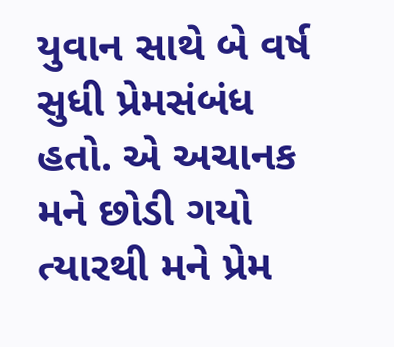યુવાન સાથે બે વર્ષ સુધી પ્રેમસંબંધ હતો. એ અચાનક મને છોડી ગયો ત્યારથી મને પ્રેમ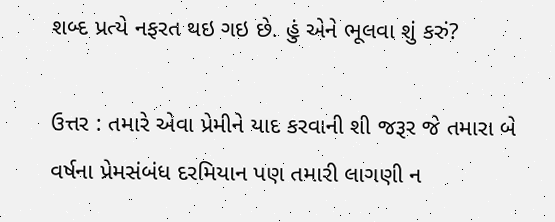શબ્દ પ્રત્યે નફરત થઇ ગઇ છે. હું એને ભૂલવા શું કરું?

ઉત્તર : તમારે એવા પ્રેમીને યાદ કરવાની શી જરૂર જે તમારા બે વર્ષના પ્રેમસંબંધ દરમિયાન પણ તમારી લાગણી ન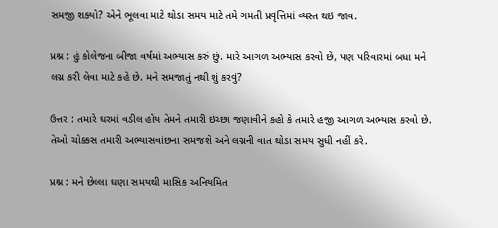સમજી શક્યો? એને ભૂલવા માટે થોડા સમય માટે તમે ગમતી પ્રવૃત્તિમાં વ્યસ્ત થઇ જાવ.

પ્રશ્ન : હું કોલેજના બીજા વર્ષમાં અભ્યાસ કરું છું. મારે આગળ અભ્યાસ કરવો છે, પણ પરિવારમાં બધા મને લગ્ન કરી લેવા માટે કહે છે. મને સમજાતું નથી શું કરવું?

ઉત્તર : તમારે ઘરમાં વડીલ હોય તેમને તમારી ઇચ્છા જણાવીને કહો કે તમારે હજી આગળ અભ્યાસ કરવો છે. તેઓ ચોક્કસ તમારી અભ્યાસવાંછના સમજશે અને લગ્નની વાત થોડા સમય સુધી નહીં કરે.

પ્રશ્ન : મને છેલ્લા ઘણા સમયથી માસિક અનિયમિત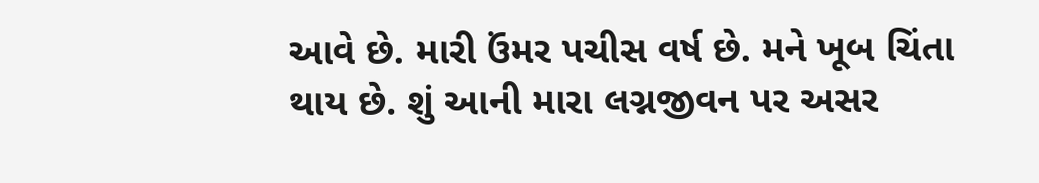આવે છે. મારી ઉંમર પચીસ વર્ષ છે. મને ખૂબ ચિંતા થાય છે. શું આની મારા લગ્નજીવન પર અસર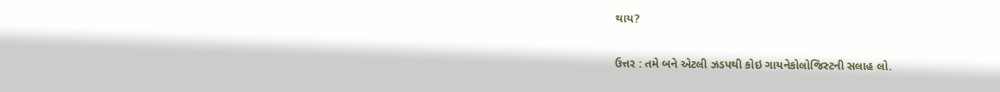થાય?

ઉત્તર : તમે બને એટલી ઝડપથી કોઇ ગાયનેકોલોજિસ્ટની સલાહ લો.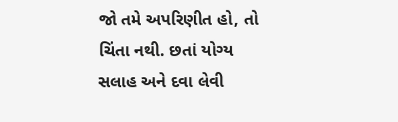જો તમે અપરિણીત હો, તો ચિંતા નથી. છતાં યોગ્ય સલાહ અને દવા લેવી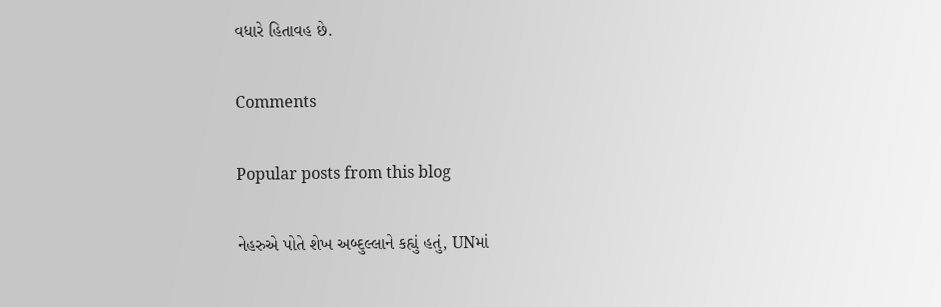વધારે હિતાવહ છે.

Comments

Popular posts from this blog

નેહરુએ પોતે શેખ અબ્દુલ્લાને કહ્યું હતું, UNમાં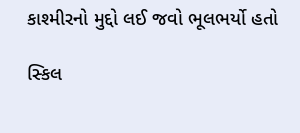કાશ્મીરનો મુદ્દો લઈ જવો ભૂલભર્યો હતો

સ્કિલ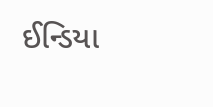ઈન્ડિયા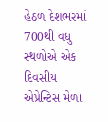હેઠળ દેશભરમાં 700થી વધુ સ્થળોએ એક દિવસીય એપ્રેન્ટિસ મેળા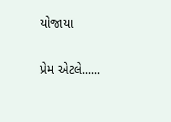યોજાયા

પ્રેમ એટલે......